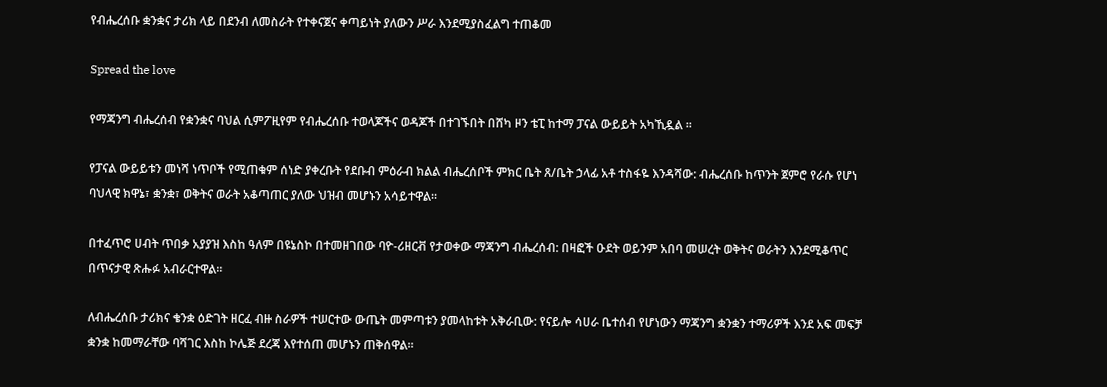የብሔረሰቡ ቋንቋና ታሪክ ላይ በደንብ ለመስራት የተቀናጀና ቀጣይነት ያለውን ሥራ እንደሚያስፈልግ ተጠቆመ

Spread the love

የማጃንግ ብሔረሰብ የቋንቋና ባህል ሲምፖዚየም የብሔረሰቡ ተወላጆችና ወዳጆች በተገኙበት በሸካ ዞን ቴፒ ከተማ ፓናል ውይይት አካኺዷል ።

የፓናል ውይይቱን መነሻ ነጥቦች የሚጠቁም ሰነድ ያቀረቡት የደቡብ ምዕራብ ክልል ብሔረሰቦች ምክር ቤት ጸ/ቤት ኃላፊ አቶ ተስፋዬ እንዳሻው: ብሔረሰቡ ከጥንት ጀምሮ የራሱ የሆነ ባህላዊ ክዋኔ፣ ቋንቋ፣ ወቅትና ወራት አቆጣጠር ያለው ህዝብ መሆኑን አሳይተዋል።

በተፈጥሮ ሀብት ጥበቃ አያያዝ እስከ ዓለም በዩኔስኮ በተመዘገበው ባዮ-ሪዘርቭ የታወቀው ማጃንግ ብሔረሰብ: በዛፎች ዑደት ወይንም አበባ መሠረት ወቅትና ወራትን እንደሚቆጥር በጥናታዊ ጽሑፉ አብራርተዋል።

ለብሔረሰቡ ታሪክና ቄንቋ ዕድገት ዘርፈ ብዙ ስራዎች ተሠርተው ውጤት መምጣቱን ያመላከቱት አቅራቢው: የናይሎ ሳሀራ ቤተሰብ የሆነውን ማጃንግ ቋንቋን ተማሪዎች እንደ አፍ መፍቻ ቋንቋ ከመማራቸው ባሻገር እስከ ኮሌጅ ደረጃ እየተሰጠ መሆኑን ጠቅሰዋል።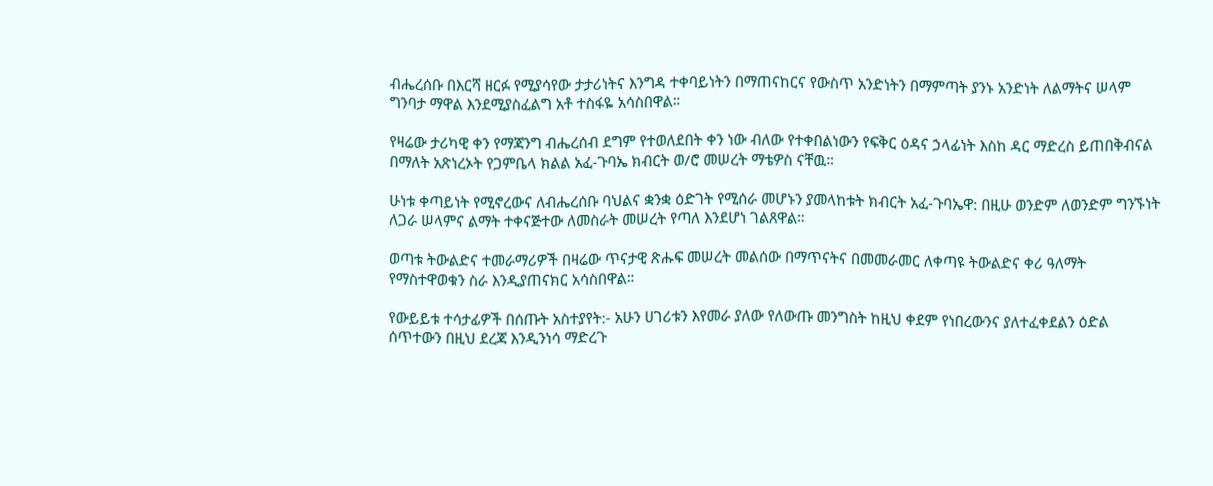ብሔረሰቡ በእርሻ ዘርፉ የሚያሳየው ታታሪነትና እንግዳ ተቀባይነትን በማጠናከርና የውስጥ አንድነትን በማምጣት ያንኑ አንድነት ለልማትና ሠላም ግንባታ ማዋል እንደሚያስፈልግ አቶ ተስፋዬ አሳስበዋል።

የዛሬው ታሪካዊ ቀን የማጃንግ ብሔረሰብ ደግም የተወለደበት ቀን ነው ብለው የተቀበልነውን የፍቅር ዕዳና ኃላፊነት እስከ ዳር ማድረስ ይጠበቅብናል በማለት አጽነረኦት የጋምቤላ ክልል አፈ-ጉባኤ ክብርት ወ/ሮ መሠረት ማቴዎስ ናቸዉ።

ሁነቱ ቀጣይነት የሚኖረውና ለብሔረሰቡ ባህልና ቋንቋ ዕድገት የሚሰራ መሆኑን ያመላከቱት ክብርት አፈ-ጉባኤዋ: በዚሁ ወንድም ለወንድም ግንኙነት ለጋራ ሠላምና ልማት ተቀናጅተው ለመስራት መሠረት የጣለ እንደሆነ ገልጸዋል።

ወጣቱ ትውልድና ተመራማሪዎች በዛሬው ጥናታዊ ጽሑፍ መሠረት መልሰው በማጥናትና በመመራመር ለቀጣዩ ትውልድና ቀሪ ዓለማት የማስተዋወቁን ስራ እንዲያጠናክር አሳስበዋል።

የውይይቱ ተሳታፊዎች በሰጡት አስተያየት:- አሁን ሀገሪቱን እየመራ ያለው የለውጡ መንግስት ከዚህ ቀደም የነበረውንና ያለተፈቀደልን ዕድል ሰጥተውን በዚህ ደረጃ እንዲንነሳ ማድረጉ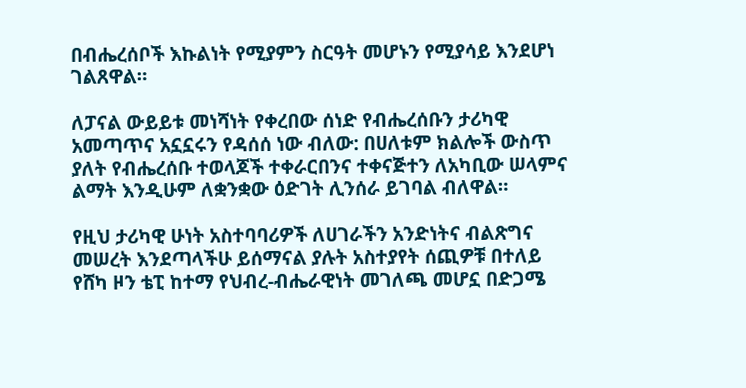በብሔረሰቦች እኩልነት የሚያምን ስርዓት መሆኑን የሚያሳይ እንደሆነ ገልጸዋል።

ለፓናል ውይይቱ መነሻነት የቀረበው ሰነድ የብሔረሰቡን ታሪካዊ አመጣጥና አኗኗሩን የዳሰሰ ነው ብለው: በሀለቱም ክልሎች ውስጥ ያለት የብሔረሰቡ ተወላጆች ተቀራርበንና ተቀናጅተን ለአካቢው ሠላምና ልማት እንዲሁም ለቋንቋው ዕድገት ሊንሰራ ይገባል ብለዋል።

የዚህ ታሪካዊ ሁነት አስተባባሪዎች ለሀገራችን አንድነትና ብልጽግና መሠረት እንደጣላችሁ ይሰማናል ያሉት አስተያየት ሰጪዎቹ በተለይ የሸካ ዞን ቴፒ ከተማ የህብረ-ብሔራዊነት መገለጫ መሆኗ በድጋሜ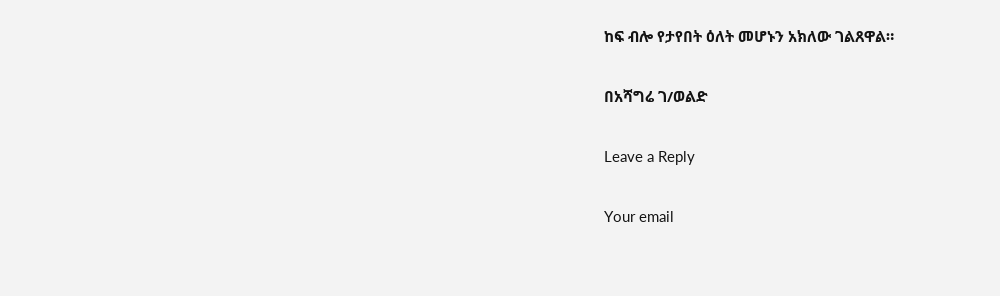ከፍ ብሎ የታየበት ዕለት መሆኑን አክለው ገልጸዋል።

በአሻግሬ ገ/ወልድ

Leave a Reply

Your email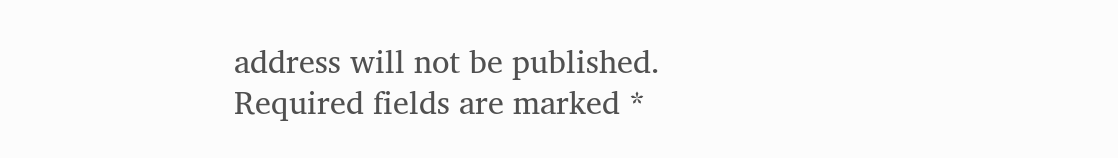address will not be published. Required fields are marked *